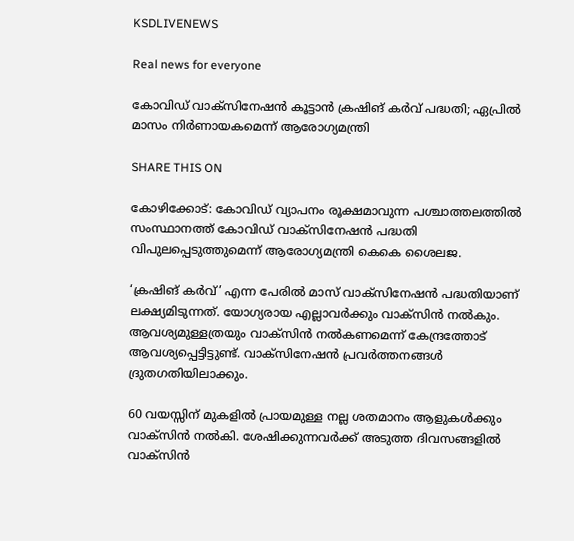KSDLIVENEWS

Real news for everyone

കോവിഡ് വാക്സിനേഷന്‍ കൂട്ടാന്‍ ക്രഷിങ് കര്‍വ് പദ്ധതി; ഏപ്രില്‍ മാസം നിര്‍ണായകമെന്ന് ആരോഗ്യമന്ത്രി

SHARE THIS ON

കോഴിക്കോട്: കോവിഡ് വ്യാപനം രൂക്ഷമാവുന്ന പശ്ചാത്തലത്തിൽ സംസ്ഥാനത്ത് കോവിഡ് വാക്സിനേഷൻ പദ്ധതി വിപുലപ്പെടുത്തുമെന്ന് ആരോഗ്യമന്ത്രി കെകെ ശൈലജ.

‘ക്രഷിങ് കർവ്’ എന്ന പേരിൽ മാസ് വാക്സിനേഷൻ പദ്ധതിയാണ് ലക്ഷ്യമിടുന്നത്. യോഗ്യരായ എല്ലാവർക്കും വാക്സിൻ നൽകും. ആവശ്യമുള്ളത്രയും വാക്സിൻ നൽകണമെന്ന് കേന്ദ്രത്തോട് ആവശ്യപ്പെട്ടിട്ടുണ്ട്. വാക്സിനേഷൻ പ്രവർത്തനങ്ങൾ ദ്രുതഗതിയിലാക്കും.

60 വയസ്സിന് മുകളിൽ പ്രായമുള്ള നല്ല ശതമാനം ആളുകൾക്കും വാക്സിൻ നൽകി. ശേഷിക്കുന്നവർക്ക് അടുത്ത ദിവസങ്ങളിൽ വാക്സിൻ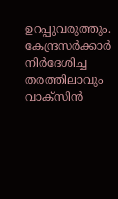ഉറപ്പുവരുത്തും. കേന്ദ്രസർക്കാർ നിർദേശിച്ച തരത്തിലാവും വാക്സിൻ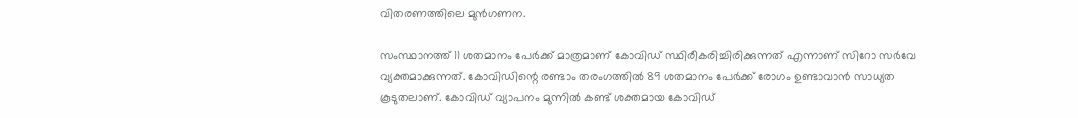വിതരണത്തിലെ മുൻഗണന.

സംസ്ഥാനത്ത് 11 ശതമാനം പേർക്ക് മാത്രമാണ് കോവിഡ് സ്ഥിരീകരിച്ചിരിക്കുന്നത് എന്നാണ് സിറോ സർവേ വ്യക്തമാക്കുന്നത്. കോവിഡിന്റെ രണ്ടാം തരംഗത്തിൽ 89 ശതമാനം പേർക്ക് രോഗം ഉണ്ടാവാൻ സാധ്യത കൂടുതലാണ്. കോവിഡ് വ്യാപനം മുന്നിൽ കണ്ട് ശക്തമായ കോവിഡ്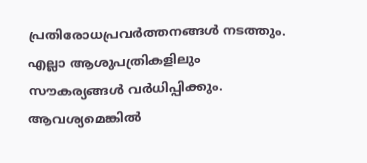പ്രതിരോധപ്രവർത്തനങ്ങൾ നടത്തും. എല്ലാ ആശുപത്രികളിലും സൗകര്യങ്ങൾ വർധിപ്പിക്കും. ആവശ്യമെങ്കിൽ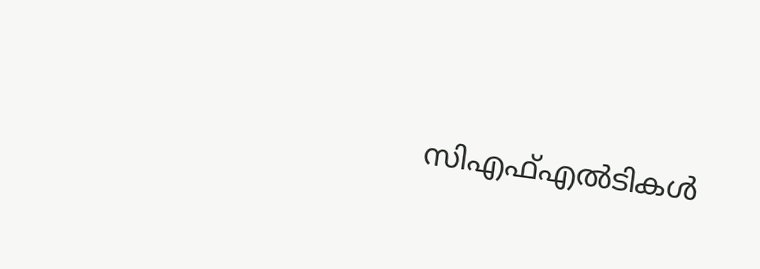സിഎഫ്എൽടികൾ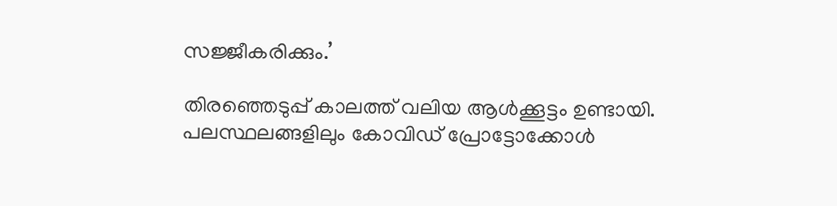സജ്ജീകരിക്കും.’

തിരഞ്ഞെടുപ്പ് കാലത്ത് വലിയ ആൾക്കൂട്ടം ഉണ്ടായി. പലസ്ഥലങ്ങളിലും കോവിഡ് പ്രോട്ടോക്കോൾ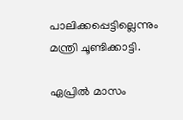പാലിക്കപ്പെട്ടില്ലെന്നും മന്ത്രി ചൂണ്ടിക്കാട്ടി.

ഏപ്രിൽ മാസം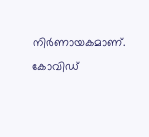നിർണായകമാണ്. കോവിഡ്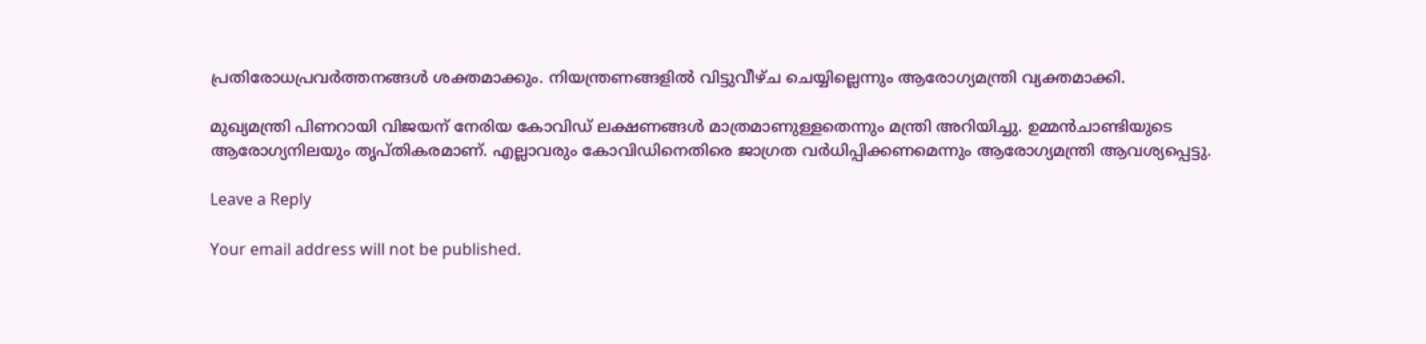പ്രതിരോധപ്രവർത്തനങ്ങൾ ശക്തമാക്കും. നിയന്ത്രണങ്ങളിൽ വിട്ടുവീഴ്ച ചെയ്യില്ലെന്നും ആരോഗ്യമന്ത്രി വ്യക്തമാക്കി.

മുഖ്യമന്ത്രി പിണറായി വിജയന് നേരിയ കോവിഡ് ലക്ഷണങ്ങൾ മാത്രമാണുള്ളതെന്നും മന്ത്രി അറിയിച്ചു. ഉമ്മൻചാണ്ടിയുടെ ആരോഗ്യനിലയും തൃപ്തികരമാണ്. എല്ലാവരും കോവിഡിനെതിരെ ജാഗ്രത വർധിപ്പിക്കണമെന്നും ആരോഗ്യമന്ത്രി ആവശ്യപ്പെട്ടു.

Leave a Reply

Your email address will not be published.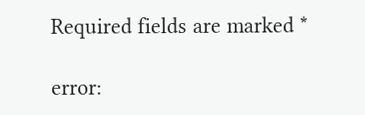Required fields are marked *

error: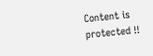Content is protected !!